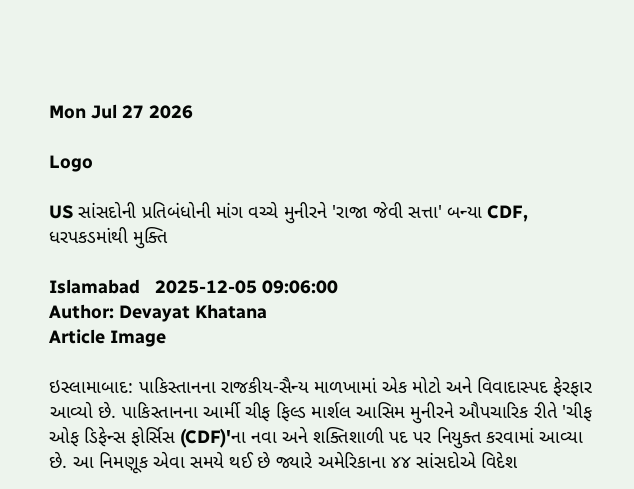Mon Jul 27 2026

Logo

US સાંસદોની પ્રતિબંધોની માંગ વચ્ચે મુનીરને 'રાજા જેવી સત્તા' બન્યા CDF, ધરપકડમાંથી મુક્તિ

Islamabad   2025-12-05 09:06:00
Author: Devayat Khatana
Article Image

ઇસ્લામાબાદ: પાકિસ્તાનના રાજકીય-સૈન્ય માળખામાં એક મોટો અને વિવાદાસ્પદ ફેરફાર આવ્યો છે. પાકિસ્તાનના આર્મી ચીફ ફિલ્ડ માર્શલ આસિમ મુનીરને ઔપચારિક રીતે 'ચીફ ઓફ ડિફેન્સ ફોર્સિસ (CDF)'ના નવા અને શક્તિશાળી પદ પર નિયુક્ત કરવામાં આવ્યા છે. આ નિમણૂક એવા સમયે થઈ છે જ્યારે અમેરિકાના ૪૪ સાંસદોએ વિદેશ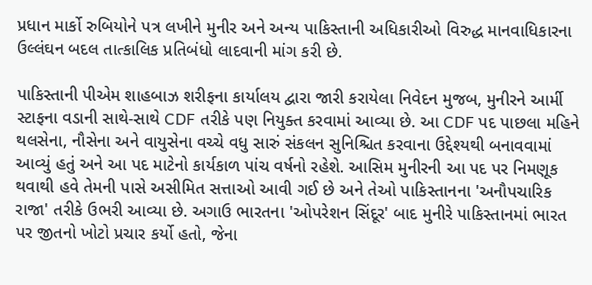પ્રધાન માર્કો રુબિયોને પત્ર લખીને મુનીર અને અન્ય પાકિસ્તાની અધિકારીઓ વિરુદ્ધ માનવાધિકારના ઉલ્લંઘન બદલ તાત્કાલિક પ્રતિબંધો લાદવાની માંગ કરી છે.

પાકિસ્તાની પીએમ શાહબાઝ શરીફના કાર્યાલય દ્વારા જારી કરાયેલા નિવેદન મુજબ, મુનીરને આર્મી સ્ટાફના વડાની સાથે-સાથે CDF તરીકે પણ નિયુક્ત કરવામાં આવ્યા છે. આ CDF પદ પાછલા મહિને થલસેના, નૌસેના અને વાયુસેના વચ્ચે વધુ સારું સંકલન સુનિશ્ચિત કરવાના ઉદ્દેશ્યથી બનાવવામાં આવ્યું હતું અને આ પદ માટેનો કાર્યકાળ પાંચ વર્ષનો રહેશે. આસિમ મુનીરની આ પદ પર નિમણૂક થવાથી હવે તેમની પાસે અસીમિત સત્તાઓ આવી ગઈ છે અને તેઓ પાકિસ્તાનના 'અનૌપચારિક રાજા' તરીકે ઉભરી આવ્યા છે. અગાઉ ભારતના 'ઓપરેશન સિંદૂર' બાદ મુનીરે પાકિસ્તાનમાં ભારત પર જીતનો ખોટો પ્રચાર કર્યો હતો, જેના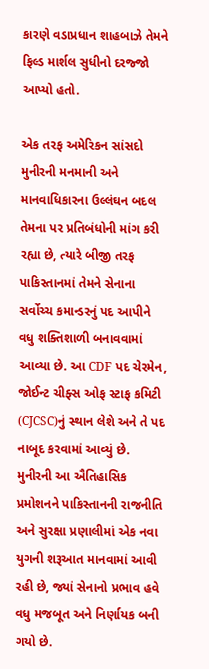કારણે વડાપ્રધાન શાહબાઝે તેમને ફિલ્ડ માર્શલ સુધીનો દરજ્જો આપ્યો હતો.

એક તરફ અમેરિકન સાંસદો મુનીરની મનમાની અને માનવાધિકારના ઉલ્લંઘન બદલ તેમના પર પ્રતિબંધોની માંગ કરી રહ્યા છે, ત્યારે બીજી તરફ પાકિસ્તાનમાં તેમને સેનાના સર્વોચ્ચ કમાન્ડરનું પદ આપીને વધુ શક્તિશાળી બનાવવામાં આવ્યા છે. આ CDF પદ ચેરમેન, જોઈન્ટ ચીફ્સ ઓફ સ્ટાફ કમિટી (CJCSC)નું સ્થાન લેશે અને તે પદ નાબૂદ કરવામાં આવ્યું છે. મુનીરની આ ઐતિહાસિક પ્રમોશનને પાકિસ્તાનની રાજનીતિ અને સુરક્ષા પ્રણાલીમાં એક નવા યુગની શરૂઆત માનવામાં આવી રહી છે, જ્યાં સેનાનો પ્રભાવ હવે વધુ મજબૂત અને નિર્ણાયક બની ગયો છે.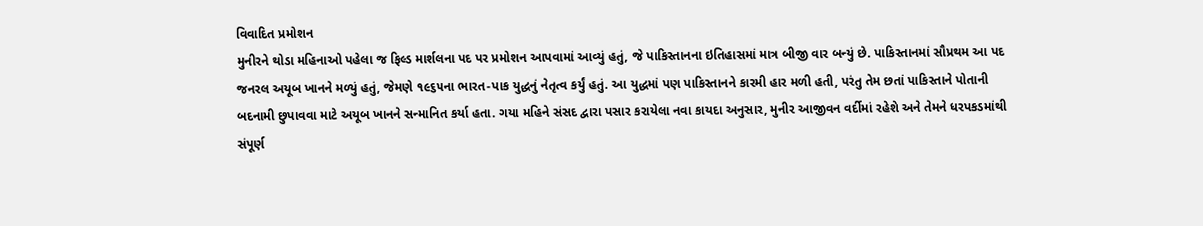વિવાદિત પ્રમોશન
મુનીરને થોડા મહિનાઓ પહેલા જ ફિલ્ડ માર્શલના પદ પર પ્રમોશન આપવામાં આવ્યું હતું, જે પાકિસ્તાનના ઇતિહાસમાં માત્ર બીજી વાર બન્યું છે. પાકિસ્તાનમાં સૌપ્રથમ આ પદ જનરલ અયૂબ ખાનને મળ્યું હતું, જેમણે ૧૯૬૫ના ભારત-પાક યુદ્ધનું નેતૃત્વ કર્યું હતું. આ યુદ્ધમાં પણ પાકિસ્તાનને કારમી હાર મળી હતી, પરંતુ તેમ છતાં પાકિસ્તાને પોતાની બદનામી છુપાવવા માટે અયૂબ ખાનને સન્માનિત કર્યા હતા. ગયા મહિને સંસદ દ્વારા પસાર કરાયેલા નવા કાયદા અનુસાર, મુનીર આજીવન વર્દીમાં રહેશે અને તેમને ધરપકડમાંથી સંપૂર્ણ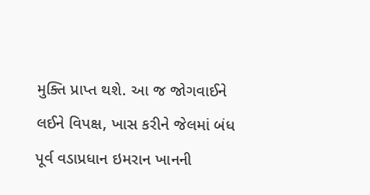મુક્તિ પ્રાપ્ત થશે. આ જ જોગવાઈને લઈને વિપક્ષ, ખાસ કરીને જેલમાં બંધ પૂર્વ વડાપ્રધાન ઇમરાન ખાનની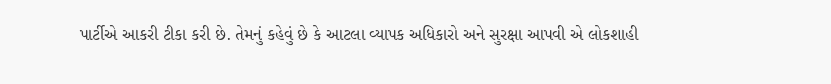પાર્ટીએ આકરી ટીકા કરી છે. તેમનું કહેવું છે કે આટલા વ્યાપક અધિકારો અને સુરક્ષા આપવી એ લોકશાહી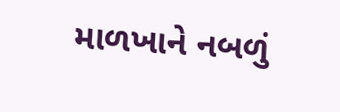માળખાને નબળું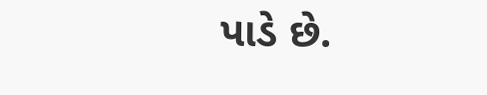પાડે છે.